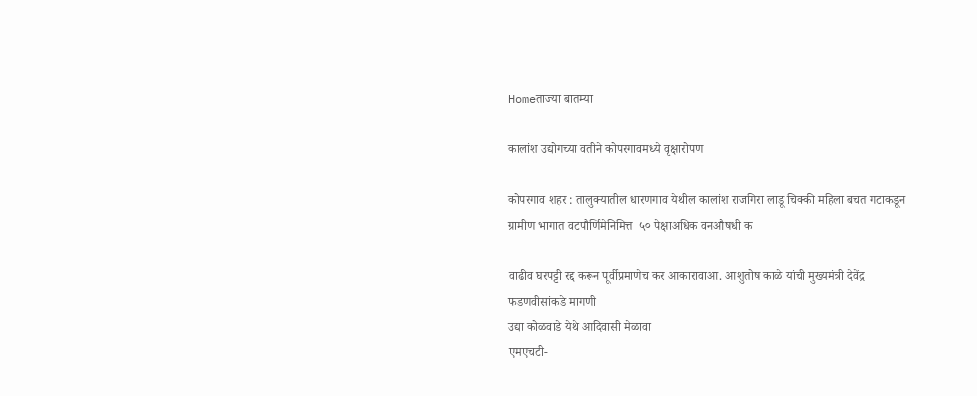Homeताज्या बातम्या

कालांश उद्योगच्या वतीने कोपरगावमध्ये वृक्षारोपण

कोपरगाव शहर : तालुक्यातील धारणगाव येथील कालांश राजगिरा लाडू चिक्की महिला बचत गटाकडून ग्रामीण भागात वटपौर्णिमेनिमित्त  ५० पेक्षाअधिक वनऔषधी क

वाढीव घरपट्टी रद्द करून पूर्वीप्रमाणेच कर आकारावाआ. आशुतोष काळे यांची मुख्यमंत्री देवेंद्र फडणवीसांकडे मागणी
उद्या कोळवाडे येथे आदिवासी मेळावा
एमएचटी-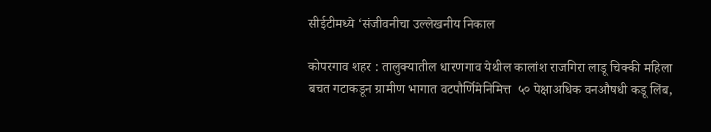सीईटीमध्ये ‘संजीवनीचा उल्लेखनीय निकाल

कोपरगाव शहर : तालुक्यातील धारणगाव येथील कालांश राजगिरा लाडू चिक्की महिला बचत गटाकडून ग्रामीण भागात वटपौर्णिमेनिमित्त  ५० पेक्षाअधिक वनऔषधी कडू लिंब,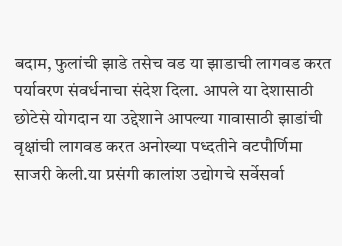बदाम, फुलांची झाडे तसेच वड या झाडाची लागवड करत पर्यावरण संवर्धनाचा संदेश दिला. आपले या देशासाठी छोटेसे योगदान या उद्देशाने आपल्या गावासाठी झाडांची वृक्षांची लागवड करत अनोख्या पध्दतीने वटपौर्णिमा साजरी केली.या प्रसंगी कालांश उद्योगचे सर्वेसर्वा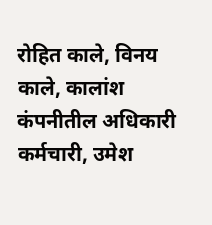रोहित काले, विनय काले, कालांश कंपनीतील अधिकारी कर्मचारी, उमेश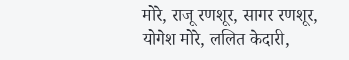मोरे, राजू रणशूर, सागर रणशूर, योगेश मोरे, ललित केदारी,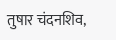तुषार चंदनशिव,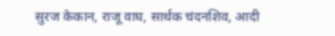सुरज केकान, राजू वाघ, सार्थक चंदनशिव, आदी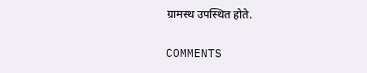ग्रामस्थ उपस्थित होते.

COMMENTS